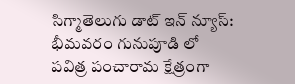సిగ్మాతెలుగు డాట్ ఇన్ న్యూస్: భీమవరం గునుపూడి లో పవిత్ర పంచారామ క్షేత్రంగా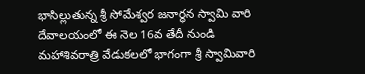భాసిల్లుతున్న శ్రీ సోమేశ్వర జనార్ధన స్వామి వారి దేవాలయంలో ఈ నెల 16వ తేదీ నుండి మహాశివరాత్రి వేడుకలలో భాగంగా శ్రీ స్వామివారి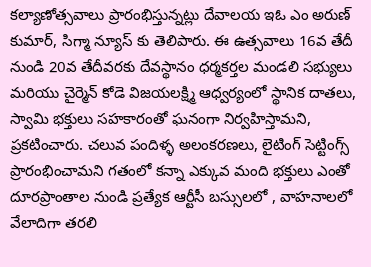కల్యాణోత్సవాలు ప్రారంభిస్తున్నట్లు దేవాలయ ఇఓ ఎం అరుణ్ కుమార్, సిగ్మా న్యూస్ కు తెలిపారు. ఈ ఉత్సవాలు 16వ తేదీ నుండి 20వ తేదీవరకు దేవస్థానం ధర్మకర్తల మండలి సభ్యులు మరియు చైర్మెన్ కోడె విజయలక్ష్మి ఆధ్వర్యంలో స్థానిక దాతలు, స్వామి భక్తులు సహకారంతో ఘనంగా నిర్వహిస్తామని, ప్రకటించారు. చలువ పందిళ్ళ అలంకరణలు, లైటింగ్ సెట్టింగ్స్ ప్రారంభించామని గతంలో కన్నా ఎక్కువ మంది భక్తులు ఎంతో దూరప్రాంతాల నుండి ప్రత్యేక ఆర్టీసీ బస్సులలో , వాహనాలలో వేలాదిగా తరలి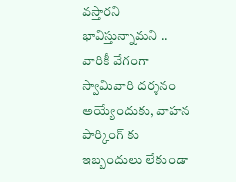వస్తారని భావిస్తున్నామని .. వారికీ వేగంగా స్వామివారి దర్శనం అయ్యేందుకు, వాహన పార్కింగ్ కు ఇబ్బందులు లేకుండా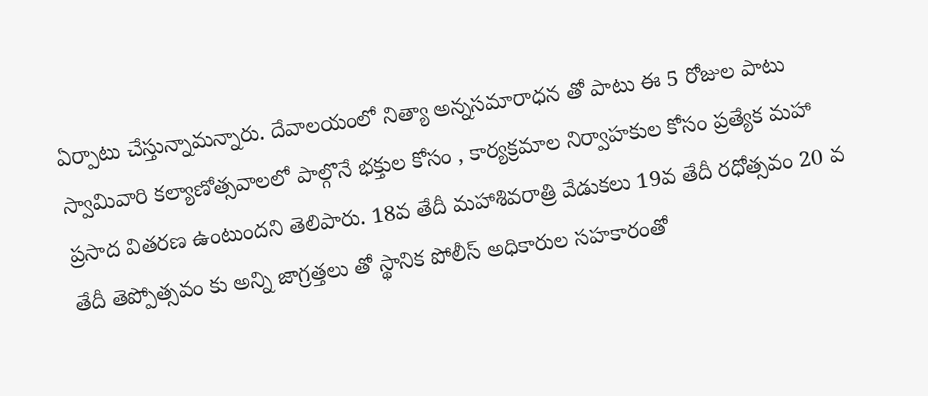ఏర్పాటు చేస్తున్నామన్నారు. దేవాలయంలో నిత్యా అన్నసమారాధన తో పాటు ఈ 5 రోజుల పాటు స్వామివారి కల్యాణోత్సవాలలో పాల్గొనే భక్తుల కోసం , కార్యక్రమాల నిర్వాహకుల కోసం ప్రత్యేక మహా ప్రసాద వితరణ ఉంటుందని తెలిపారు. 18వ తేదీ మహాశివరాత్రి వేడుకలు 19వ తేదీ రధోత్సవం 20 వ తేదీ తెప్పోత్సవం కు అన్ని జాగ్రత్తలు తో స్థానిక పోలీస్ అధికారుల సహకారంతో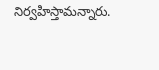నిర్వహిస్తామన్నారు.